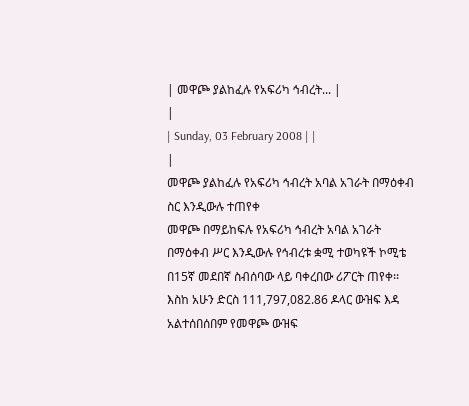| መዋጮ ያልከፈሉ የአፍሪካ ኅብረት... |
|
| Sunday, 03 February 2008 | |
|
መዋጮ ያልከፈሉ የአፍሪካ ኅብረት አባል አገራት በማዕቀብ ስር እንዲውሉ ተጠየቀ
መዋጮ በማይከፍሉ የአፍሪካ ኅብረት አባል አገራት በማዕቀብ ሥር እንዲውሉ የኅብረቱ ቋሚ ተወካዩች ኮሚቴ በ15ኛ መደበኛ ስብሰባው ላይ ባቀረበው ሪፖርት ጠየቀ፡፡ እስከ አሁን ድርስ 111,797,082.86 ዶላር ውዝፍ እዳ አልተሰበሰበም የመዋጮ ውዝፍ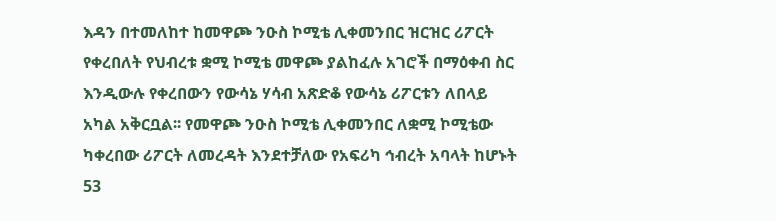እዳን በተመለከተ ከመዋጮ ንዑስ ኮሚቴ ሊቀመንበር ዝርዝር ሪፖርት የቀረበለት የህብረቱ ቋሚ ኮሚቴ መዋጮ ያልከፈሉ አገሮች በማዕቀብ ስር እንዲውሉ የቀረበውን የውሳኔ ሃሳብ አጽድቆ የውሳኔ ሪፖርቱን ለበላይ አካል አቅርቧል፡፡ የመዋጮ ንዑስ ኮሚቴ ሊቀመንበር ለቋሚ ኮሚቴው ካቀረበው ሪፖርት ለመረዳት እንደተቻለው የአፍሪካ ኅብረት አባላት ከሆኑት 53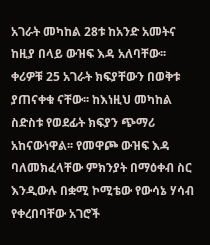አገራት መካከል 28ቱ ከአንድ አመትና ከዚያ በላይ ውዝፍ እዳ አለባቸው፡፡ ቀሪዎቹ 25 አገራት ክፍያቸውን በወቅቱ ያጠናቀቁ ናቸው፡፡ ከእነዚህ መካከል ስድስቱ የወደፊት ክፍያን ጭማሪ አከናውነዋል፡፡ የመዋጮ ውዝፍ እዳ ባለመክፈላቸው ምክንያት በማዕቀብ ስር እንዲውሉ በቋሚ ኮሚቴው የውሳኔ ሃሳብ የቀረበባቸው አገሮች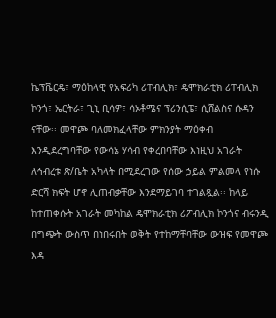ኬፕቬርዴ፣ ማዕከላዊ የአፍሪካ ሪፐብሊክ፣ ዴሞክራቲክ ሪፐብሊክ ኮንጎ፣ ኤርትራ፣ ጊኒ ቢሳዎ፣ ሳኦቶሜና ፕሪንሲፔ፣ ሲሸልስና ሱዳን ናቸው፡፡ መዋጮ ባለመክፈላቸው ምክንያት ማዕቀብ እንዲደረግባቸው የውሳኔ ሃሳብ የቀረበባቸው እነዚህ አገራት ለኅብረቱ ጽ/ቤት አካላት በሚደረገው የሰው ኃይል ምልመላ የነሱ ድርሻ ክፍት ሆኖ ሊጠብቃቸው እንደማይገባ ተገልጿል፡፡ ከላይ ከተጠቀሱት አገራት መካከል ዴሞክራቲክ ሪፖብሊክ ኮንጎና ብሩንዲ በግጭት ውስጥ በነበሩበት ወቅት የተከማቸባቸው ውዝፍ የመዋጮ እዳ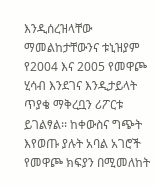እንዲሰረዝላቸው ማመልከታቸውንና ቱኒዝያም የ2004 እና 2005 የመዋጮ ሂሳብ እንደገና እንዲታይላት ጥያቄ ማቅረቧን ሪፖርቱ ይገልፃል፡፡ ከቀውስና ግጭት እየወጡ ያሉት አባል አገሮች የመዋጮ ክፍያን በሚመለከት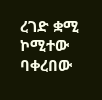ረገድ ቋሚ ኮሚተው ባቀረበው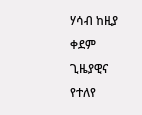ሃሳብ ከዚያ ቀደም ጊዜያዊና የተለየ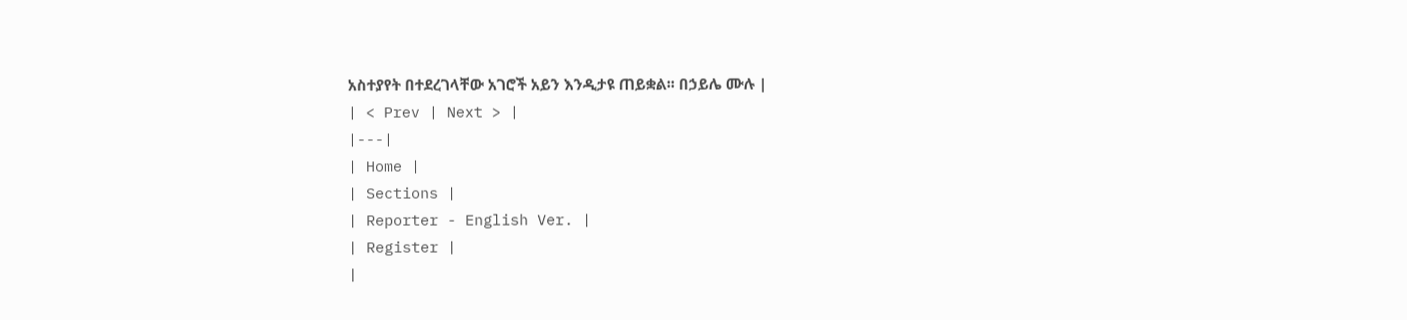አስተያየት በተደረገላቸው አገሮች አይን እንዲታዩ ጠይቋል፡፡ በኃይሌ ሙሉ |
| < Prev | Next > |
|---|
| Home |
| Sections |
| Reporter - English Ver. |
| Register |
|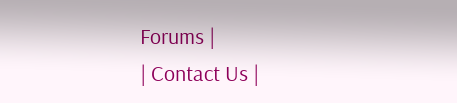Forums |
| Contact Us |